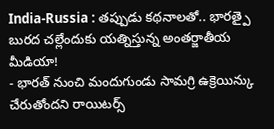India-Russia : తప్పుడు కథనాలతో.. భారత్పై బురద చల్లేందుకు యత్నిస్తున్న అంతర్జాతీయ మీడియా!
- భారత్ నుంచి మందుగుండు సామగ్రి ఉక్రెయిన్కు చేరుతోందని రాయిటర్స్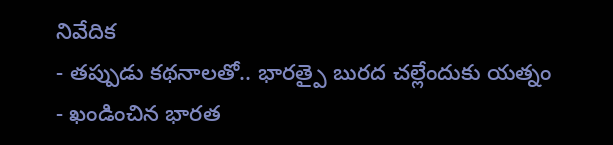నివేదిక
- తప్పుడు కథనాలతో.. భారత్పై బురద చల్లేందుకు యత్నం
- ఖండించిన భారత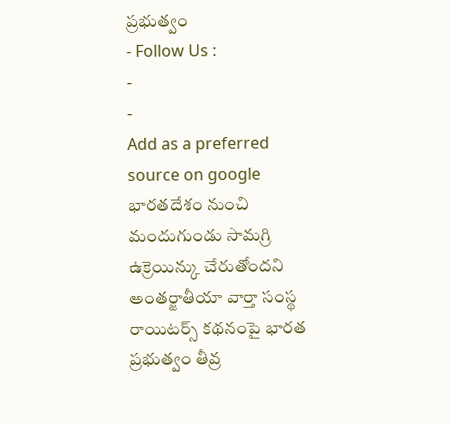ప్రభుత్వం
- Follow Us :
-
-
Add as a preferred
source on google
భారతదేశం నుంచి మందుగుండు సామగ్రి ఉక్రెయిన్కు చేరుతోందని అంతర్జాతీయా వార్తా సంస్థ రాయిటర్స్ కథనంపై భారత ప్రభుత్వం తీవ్ర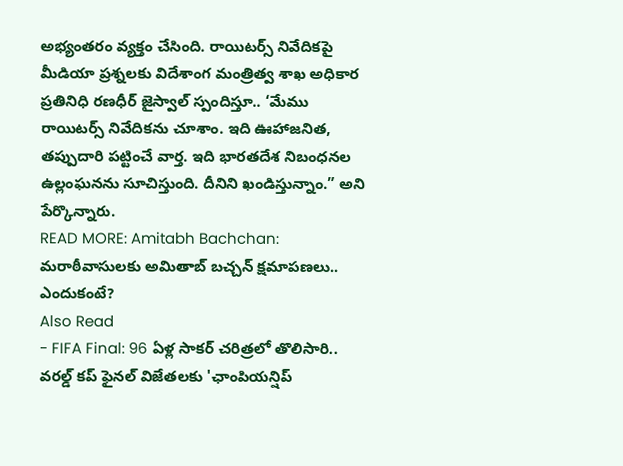అభ్యంతరం వ్యక్తం చేసింది. రాయిటర్స్ నివేదికపై మీడియా ప్రశ్నలకు విదేశాంగ మంత్రిత్వ శాఖ అధికార ప్రతినిధి రణధీర్ జైస్వాల్ స్పందిస్తూ.. ‘మేము రాయిటర్స్ నివేదికను చూశాం. ఇది ఊహాజనిత, తప్పుదారి పట్టించే వార్త. ఇది భారతదేశ నిబంధనల ఉల్లంఘనను సూచిస్తుంది. దీనిని ఖండిస్తున్నాం.” అని పేర్కొన్నారు.
READ MORE: Amitabh Bachchan: మరాఠీవాసులకు అమితాబ్ బచ్చన్ క్షమాపణలు.. ఎందుకంటే?
Also Read
- FIFA Final: 96 ఏళ్ల సాకర్ చరిత్రలో తొలిసారి.. వరల్డ్ కప్ ఫైనల్ విజేతలకు 'ఛాంపియన్షిప్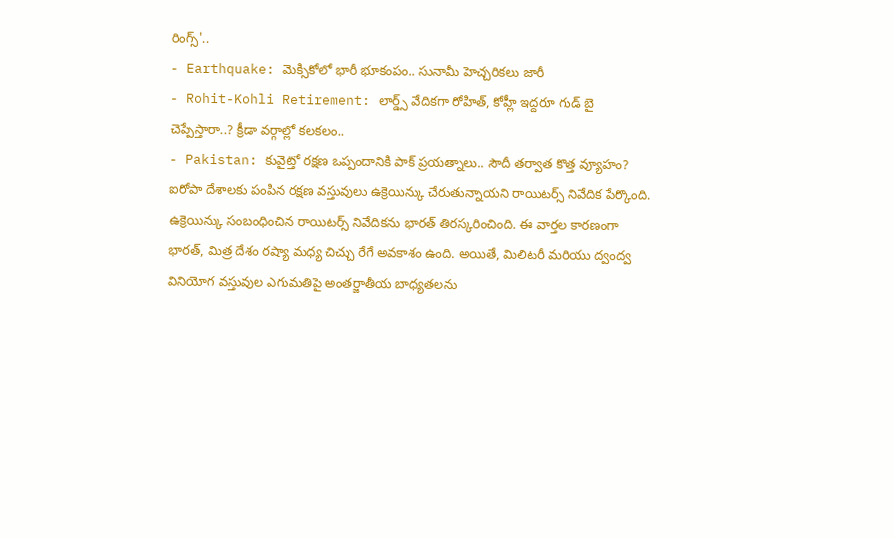రింగ్స్'..
- Earthquake: మెక్సికోలో భారీ భూకంపం.. సునామీ హెచ్చరికలు జారీ
- Rohit-Kohli Retirement: లార్డ్స్ వేదికగా రోహిత్, కోహ్లీ ఇద్దరూ గుడ్ బై చెప్పేస్తారా..? క్రీడా వర్గాల్లో కలకలం..
- Pakistan: కువైట్తో రక్షణ ఒప్పందానికి పాక్ ప్రయత్నాలు.. సౌదీ తర్వాత కొత్త వ్యూహం?
ఐరోపా దేశాలకు పంపిన రక్షణ వస్తువులు ఉక్రెయిన్కు చేరుతున్నాయని రాయిటర్స్ నివేదిక పేర్కొంది. ఉక్రెయిన్కు సంబంధించిన రాయిటర్స్ నివేదికను భారత్ తిరస్కరించింది. ఈ వార్తల కారణంగా భారత్, మిత్ర దేశం రష్యా మధ్య చిచ్చు రేగే అవకాశం ఉంది. అయితే, మిలిటరీ మరియు ద్వంద్వ వినియోగ వస్తువుల ఎగుమతిపై అంతర్జాతీయ బాధ్యతలను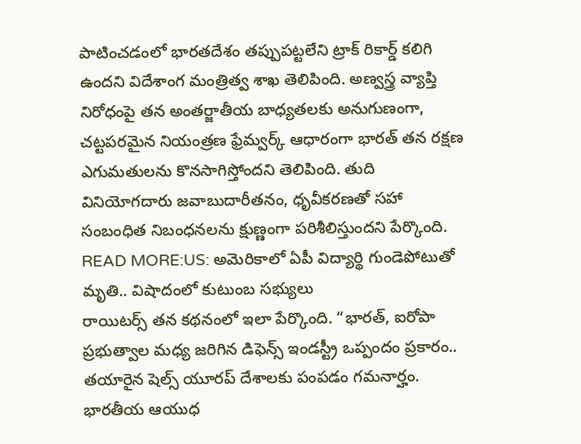పాటించడంలో భారతదేశం తప్పుపట్టలేని ట్రాక్ రికార్డ్ కలిగి ఉందని విదేశాంగ మంత్రిత్వ శాఖ తెలిపింది. అణ్వస్త్ర వ్యాప్తి నిరోధంపై తన అంతర్జాతీయ బాధ్యతలకు అనుగుణంగా, చట్టపరమైన నియంత్రణ ఫ్రేమ్వర్క్ ఆధారంగా భారత్ తన రక్షణ ఎగుమతులను కొనసాగిస్తోందని తెలిపింది. తుది వినియోగదారు జవాబుదారీతనం, ధృవీకరణతో సహా సంబంధిత నిబంధనలను క్షుణ్ణంగా పరిశీలిస్తుందని పేర్కొంది.
READ MORE:US: అమెరికాలో ఏపీ విద్యార్థి గుండెపోటుతో మృతి.. విషాదంలో కుటుంబ సభ్యులు
రాయిటర్స్ తన కథనంలో ఇలా పేర్కొంది. “భారత్, ఐరోపా ప్రభుత్వాల మధ్య జరిగిన డిఫెన్స్ ఇండస్ట్రీ ఒప్పందం ప్రకారం.. తయారైన షెల్స్ యూరప్ దేశాలకు పంపడం గమనార్హం. భారతీయ ఆయుధ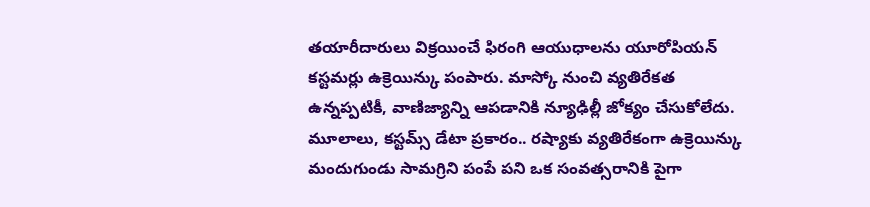తయారీదారులు విక్రయించే ఫిరంగి ఆయుధాలను యూరోపియన్ కస్టమర్లు ఉక్రెయిన్కు పంపారు. మాస్కో నుంచి వ్యతిరేకత ఉన్నప్పటికీ, వాణిజ్యాన్ని ఆపడానికి న్యూఢిల్లీ జోక్యం చేసుకోలేదు. మూలాలు, కస్టమ్స్ డేటా ప్రకారం.. రష్యాకు వ్యతిరేకంగా ఉక్రెయిన్కు మందుగుండు సామగ్రిని పంపే పని ఒక సంవత్సరానికి పైగా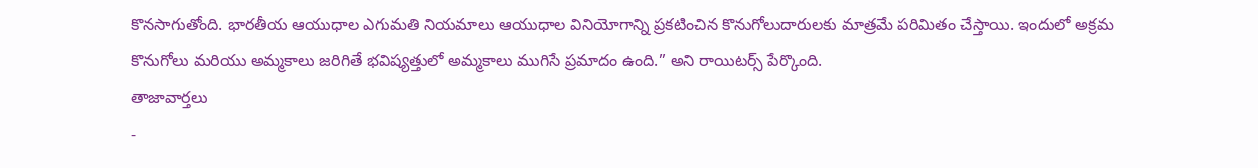కొనసాగుతోంది. భారతీయ ఆయుధాల ఎగుమతి నియమాలు ఆయుధాల వినియోగాన్ని ప్రకటించిన కొనుగోలుదారులకు మాత్రమే పరిమితం చేస్తాయి. ఇందులో అక్రమ కొనుగోలు మరియు అమ్మకాలు జరిగితే భవిష్యత్తులో అమ్మకాలు ముగిసే ప్రమాదం ఉంది.” అని రాయిటర్స్ పేర్కొంది.
తాజావార్తలు
-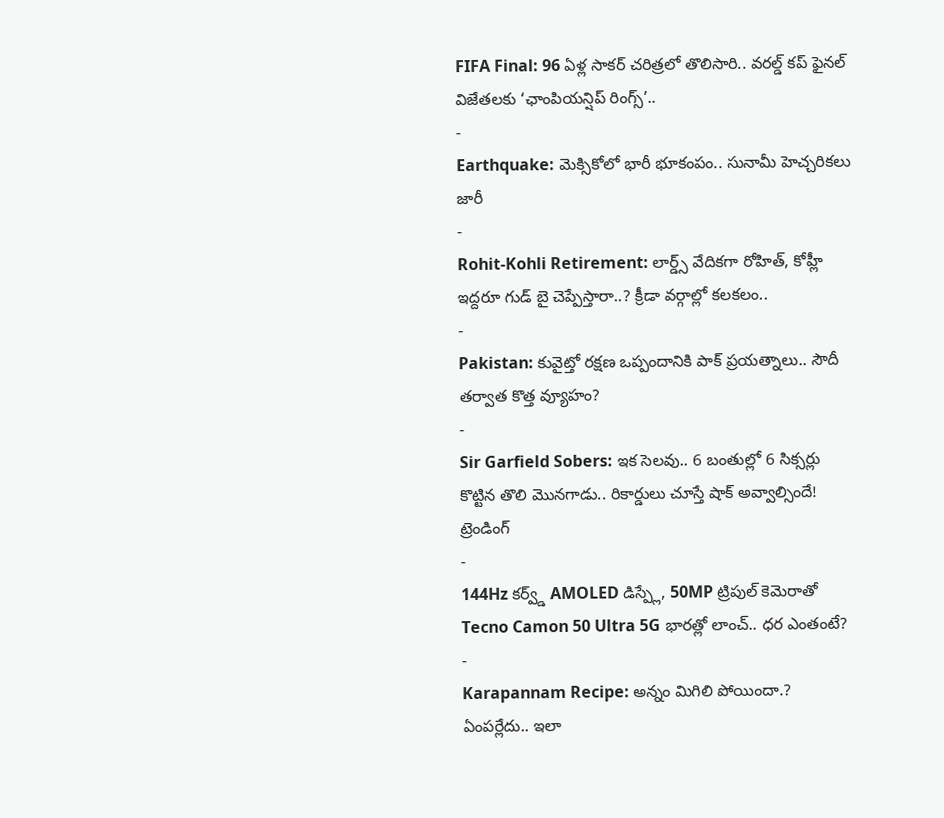FIFA Final: 96 ఏళ్ల సాకర్ చరిత్రలో తొలిసారి.. వరల్డ్ కప్ ఫైనల్ విజేతలకు ‘ఛాంపియన్షిప్ రింగ్స్’..
-
Earthquake: మెక్సికోలో భారీ భూకంపం.. సునామీ హెచ్చరికలు జారీ
-
Rohit-Kohli Retirement: లార్డ్స్ వేదికగా రోహిత్, కోహ్లీ ఇద్దరూ గుడ్ బై చెప్పేస్తారా..? క్రీడా వర్గాల్లో కలకలం..
-
Pakistan: కువైట్తో రక్షణ ఒప్పందానికి పాక్ ప్రయత్నాలు.. సౌదీ తర్వాత కొత్త వ్యూహం?
-
Sir Garfield Sobers: ఇక సెలవు.. 6 బంతుల్లో 6 సిక్సర్లు కొట్టిన తొలి మొనగాడు.. రికార్డులు చూస్తే షాక్ అవ్వాల్సిందే!
ట్రెండింగ్
-
144Hz కర్వ్డ్ AMOLED డిస్ప్లే, 50MP ట్రిపుల్ కెమెరాతో Tecno Camon 50 Ultra 5G భారత్లో లాంచ్.. ధర ఎంతంటే?
-
Karapannam Recipe: అన్నం మిగిలి పోయిందా.? ఏంపర్లేదు.. ఇలా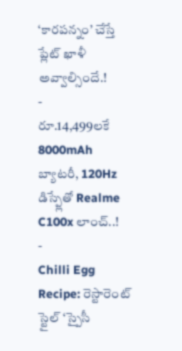‘కారపన్నం’ చేస్తే ప్లేట్ ఖాళీ అవ్వాల్సిందే.!
-
రూ.14,499లకే 8000mAh బ్యాటరీ, 120Hz డిస్ప్లేతో Realme C100x లాంచ్..!
-
Chilli Egg Recipe: రెస్టారెంట్ స్టైల్ ‘స్పైసీ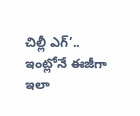చిల్లీ ఎగ్’.. ఇంట్లోనే ఈజీగా ఇలా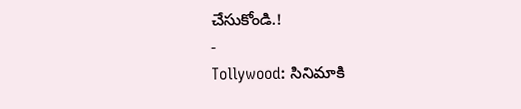చేసుకోండి.!
-
Tollywood: సినిమాకి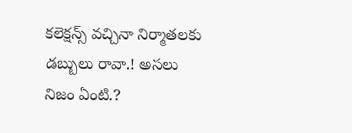కలెక్షన్స్ వచ్చినా నిర్మాతలకు డబ్బులు రావా.! అసలు నిజం ఏంటి.?